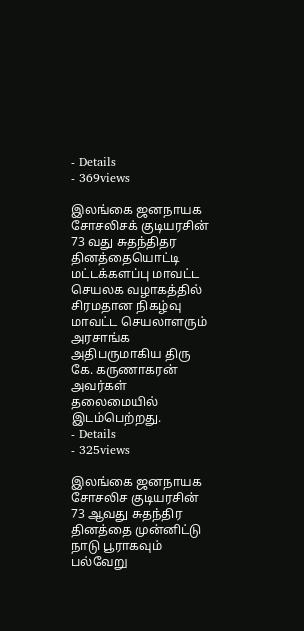- Details
- 369views

இலங்கை ஜனநாயக சோசலிசக் குடியரசின் 73 வது சுதந்திதர தினத்தையொட்டி மட்டக்களப்பு மாவட்ட செயலக வழாகத்தில் சிரமதான நிகழ்வு மாவட்ட செயலாளரும் அரசாங்க அதிபருமாகிய திரு கே. கருணாகரன் அவர்கள் தலைமையில் இடம்பெற்றது.
- Details
- 325views

இலங்கை ஜனநாயக சோசலிச குடியரசின் 73 ஆவது சுதந்திர தினத்தை முன்னிட்டு நாடு பூராகவும் பல்வேறு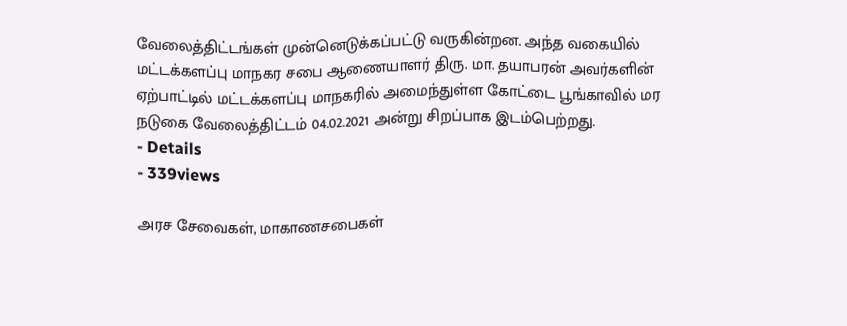வேலைத்திட்டங்கள் முன்னெடுக்கப்பட்டு வருகின்றன. அந்த வகையில் மட்டக்களப்பு மாநகர சபை ஆணையாளர் திரு. மா. தயாபரன் அவர்களின் ஏற்பாட்டில் மட்டக்களப்பு மாநகரில் அமைந்துள்ள கோட்டை பூங்காவில் மர நடுகை வேலைத்திட்டம் 04.02.2021 அன்று சிறப்பாக இடம்பெற்றது.
- Details
- 339views

அரச சேவைகள், மாகாணசபைகள்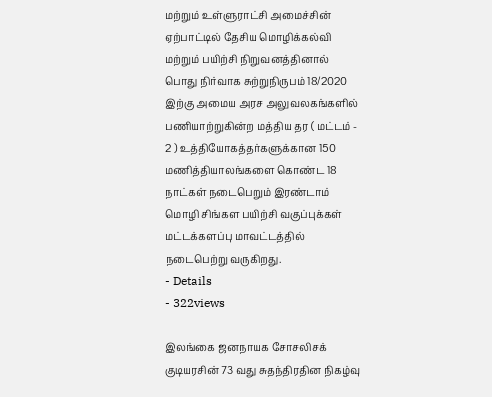மற்றும் உள்ளுராட்சி அமைச்சின் ஏற்பாட்டில் தேசிய மொழிக்கல்வி மற்றும் பயிற்சி நிறுவனத்தினால் பொது நிர்வாக சுற்றுநிருபம் 18/2020 இற்கு அமைய அரச அலுவலகங்களில் பணியாற்றுகின்ற மத்திய தர ( மட்டம் - 2 ) உத்தியோகத்தர்களுக்கான 150 மணித்தியாலங்களை கொண்ட 18 நாட்கள் நடைபெறும் இரண்டாம் மொழி சிங்கள பயிற்சி வகுப்புக்கள் மட்டக்களப்பு மாவட்டத்தில் நடைபெற்று வருகிறது.
- Details
- 322views

இலங்கை ஜனநாயக சோசலிசக் குடியரசின் 73 வது சுதந்திரதின நிகழ்வு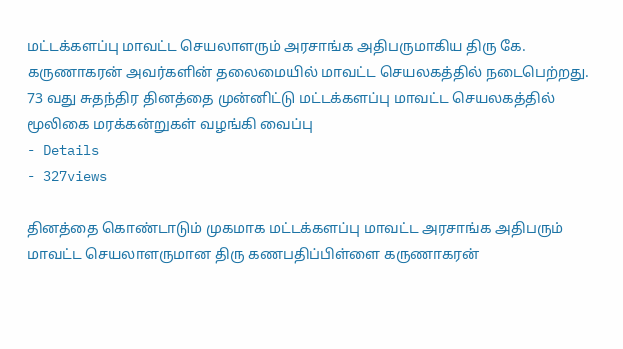மட்டக்களப்பு மாவட்ட செயலாளரும் அரசாங்க அதிபருமாகிய திரு கே. கருணாகரன் அவர்களின் தலைமையில் மாவட்ட செயலகத்தில் நடைபெற்றது.
73 வது சுதந்திர தினத்தை முன்னிட்டு மட்டக்களப்பு மாவட்ட செயலகத்தில் மூலிகை மரக்கன்றுகள் வழங்கி வைப்பு
- Details
- 327views

தினத்தை கொண்டாடும் முகமாக மட்டக்களப்பு மாவட்ட அரசாங்க அதிபரும் மாவட்ட செயலாளருமான திரு கணபதிப்பிள்ளை கருணாகரன்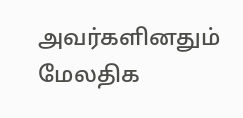அவர்களினதும் மேலதிக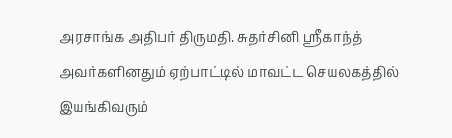அரசாங்க அதிபர் திருமதி. சுதர்சினி ஸ்ரீகாந்த் அவர்களினதும் ஏற்பாட்டில் மாவட்ட செயலகத்தில் இயங்கிவரும்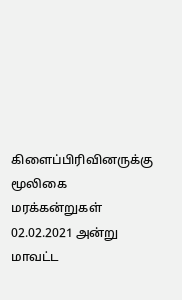கிளைப்பிரிவினருக்கு மூலிகை மரக்கன்றுகள் 02.02.2021 அன்று மாவட்ட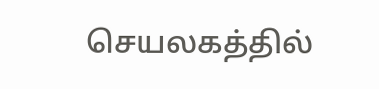செயலகத்தில்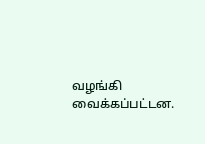வழங்கி வைக்கப்பட்டன.